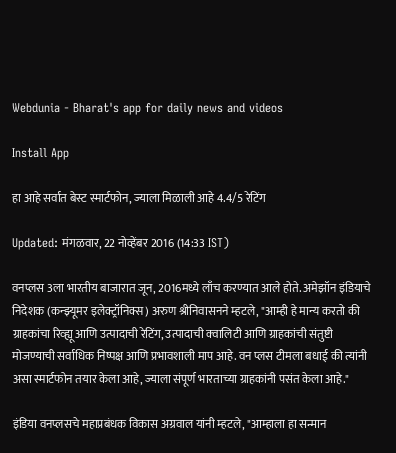Webdunia - Bharat's app for daily news and videos

Install App

हा आहे सर्वात बेस्ट स्मार्टफोन, ज्याला मिळाली आहे 4.4/5 रेटिंग

Updated: मंगळवार, 22 नोव्हेंबर 2016 (14:33 IST)

वनप्लस 3ला भारतीय बाजारात जून, 2016मध्ये लाँच करण्यात आले होते. अमेझॉन इंडियाचे निदेशक (कन्झ्यूमर इलेक्ट्रॉनिक्स) अरुण श्रीनिवासनने म्हटले, "आम्ही हे मान्य करतो की ग्राहकांचा रिव्ह्यू आणि उत्पादाची रेटिंग, उत्पादाची क्वालिटी आणि ग्राहकांची संतुष्टी मोजण्याची सर्वाधिक निष्पक्ष आणि प्रभावशाली माप आहे. वन प्लस टीमला बधाई की त्यांनी असा स्मार्टफोन तयार केला आहे, ज्याला संपूर्ण भारताच्या ग्राहकांनी पसंत केला आहे."

इंडिया वनप्लसचे महाप्रबंधक विकास अग्रवाल यांनी म्हटले, "आम्हाला हा सन्मान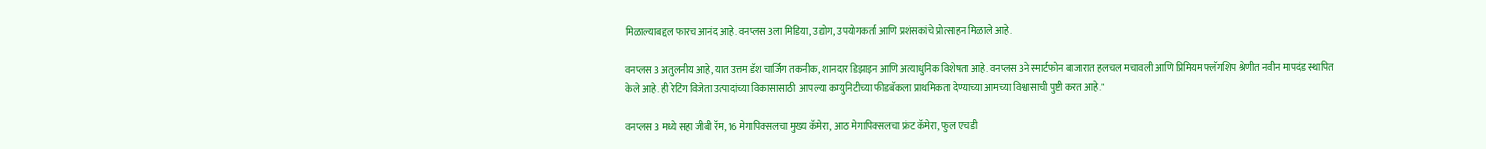मिळाल्याबद्दल फारच आनंद आहे. वनप्लस 3ला मिडिया, उद्योग, उपयोगकर्ता आणि प्रशंसकांचे प्रोत्साहन मिळाले आहे.

वनप्लस 3 अतुलनीय आहे, यात उत्तम डॅश चार्जिग तकनीक, शानदार डिझाइन आणि अत्याधुनिक विशेषता आहे. वनप्लस 3ने स्मार्टफोन बाजारात हलचल मचावली आणि प्रिमियम फ्लॅगशिप श्रेणीत नवीन मापदंड स्थापित केले आहे. ही रेटिंग विजेता उत्पादांच्या विकासासाठी  आपल्या कम्युनिटीच्या फीडबॅकला प्राथमिकता देण्याच्या आमच्या विश्वासाची पुष्टी करत आहे."

वनप्लस 3 मध्ये सहा जीबी रॅम, 16 मेगापिक्सलचा मुख्य कॅमेरा, आठ मेगापिक्सलचा फ्रंट कॅमेरा, फुल एचडी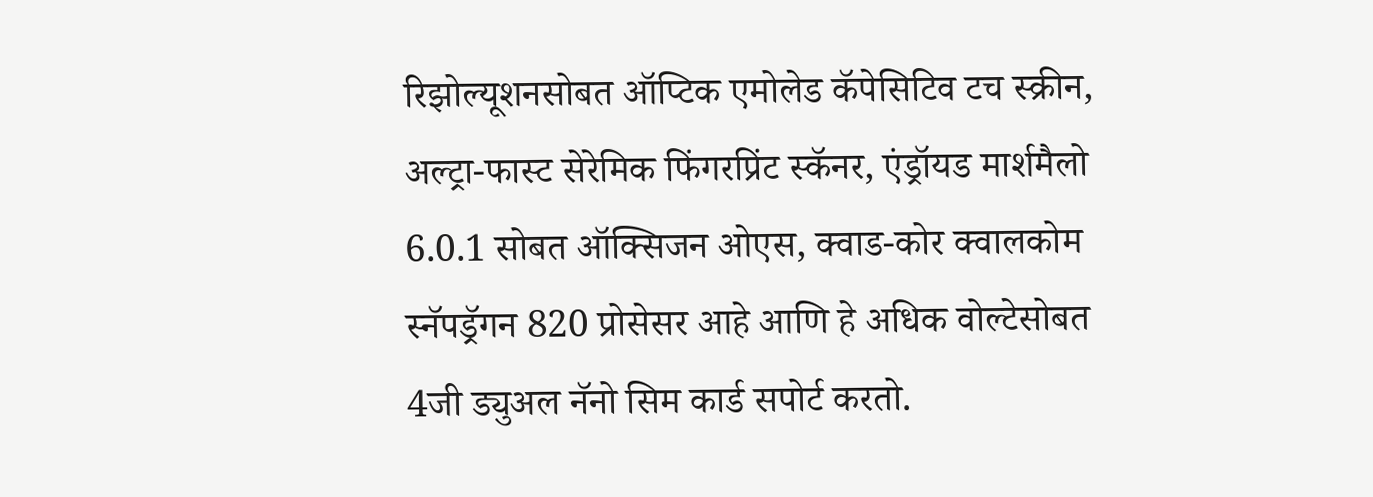रिझोल्यूशनसोबत ऑप्टिक एमोलेड कॅपेसिटिव टच स्क्रीन, अल्ट्रा-फास्ट सेरेमिक फिंगरप्रिंट स्कॅनर, एंड्रॉयड मार्शमैलो 6.0.1 सोबत ऑक्सिजन ओएस, क्वाड-कोर क्वालकोम स्नॅपड्रॅगन 820 प्रोसेसर आहे आणि हे अधिक वोल्टेसोबत 4जी ड्युअल नॅनो सिम कार्ड सपोर्ट करतो.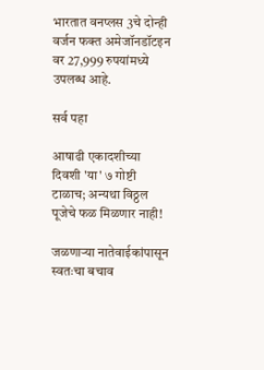भारतात वनप्लस 3चे दोन्ही वर्जन फक्त अमेजॉनडॉटइन वर 27,999 रुपयांमध्ये उपलब्ध आहे.

सर्व पहा

आषाढी एकादशीच्या दिवशी 'या' ७ गोष्टी टाळाच; अन्यथा विठ्ठल पूजेचे फळ मिळणार नाही!

जळणाऱ्या नातेवाईकांपासून स्वतःचा बचाव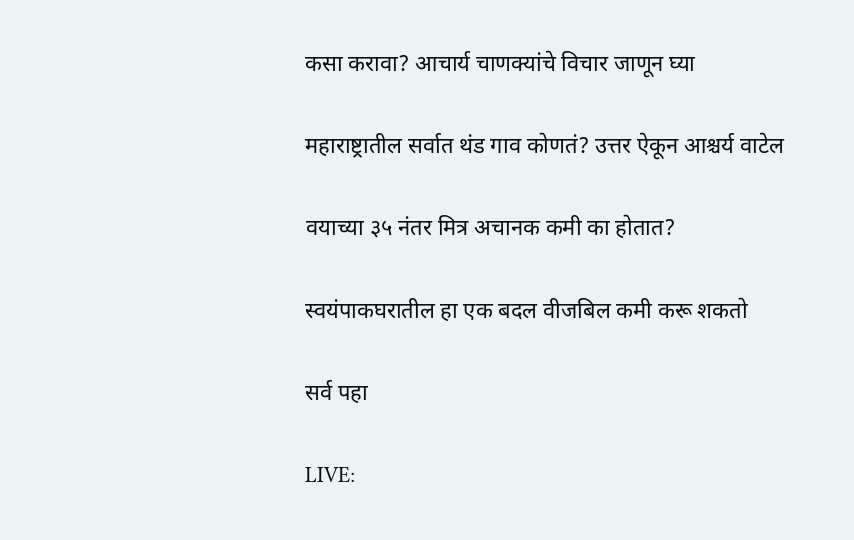कसा करावा? आचार्य चाणक्यांचे विचार जाणून घ्या

महाराष्ट्रातील सर्वात थंड गाव कोणतं? उत्तर ऐकून आश्चर्य वाटेल

वयाच्या ३५ नंतर मित्र अचानक कमी का होतात?

स्वयंपाकघरातील हा एक बदल वीजबिल कमी करू शकतो

सर्व पहा

LIVE: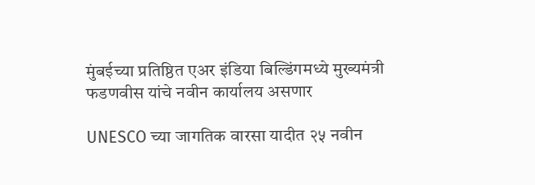मुंबईच्या प्रतिष्ठित एअर इंडिया बिल्डिंगमध्ये मुख्यमंत्री फडणवीस यांचे नवीन कार्यालय असणार

UNESCO च्या जागतिक वारसा यादीत २५ नवीन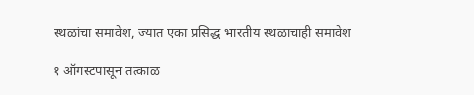स्थळांचा समावेश, ज्यात एका प्रसिद्ध भारतीय स्थळाचाही समावेश

१ ऑगस्टपासून तत्काळ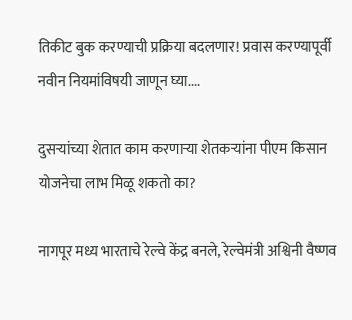तिकीट बुक करण्याची प्रक्रिया बदलणार! प्रवास करण्यापूर्वी नवीन नियमांविषयी जाणून घ्या....

दुसऱ्यांच्या शेतात काम करणाऱ्या शेतकऱ्यांना पीएम किसान योजनेचा लाभ मिळू शकतो का?

नागपूर मध्य भारताचे रेल्वे केंद्र बनले, रेल्वेमंत्री अश्विनी वैष्णव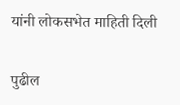यांनी लोकसभेत माहिती दिली

पुढील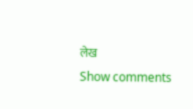लेख
Show comments